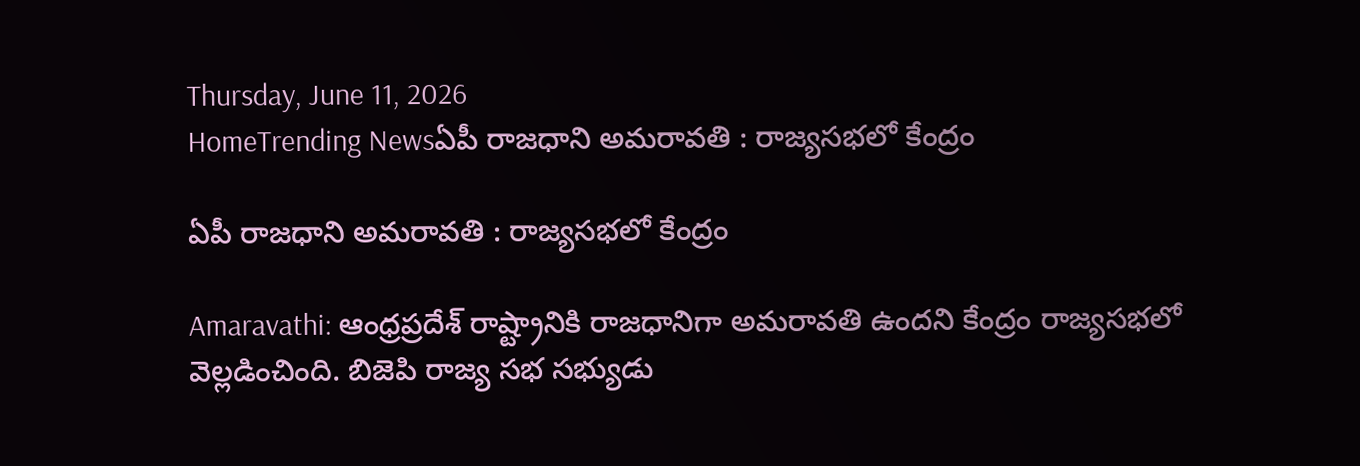Thursday, June 11, 2026
HomeTrending Newsఏపీ రాజధాని అమరావతి : రాజ్యసభలో కేంద్రం

ఏపీ రాజధాని అమరావతి : రాజ్యసభలో కేంద్రం

Amaravathi: ఆంధ్రప్రదేశ్ రాష్ట్రానికి రాజధానిగా అమరావతి ఉందని కేంద్రం రాజ్యసభలో వెల్లడించింది. బిజెపి రాజ్య సభ సభ్యుడు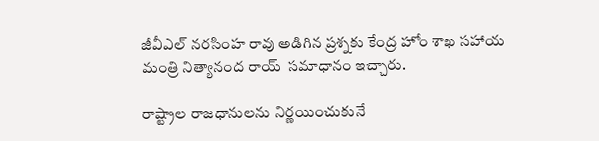జీవీఎల్ నరసింహ రావు అడిగిన ప్రశ్నకు కేంద్ర హోం శాఖ సహాయ మంత్రి నిత్యానంద రాయ్  సమాధానం ఇచ్చారు.

రాష్ట్రాల రాజధానులను నిర్ణయించుకునే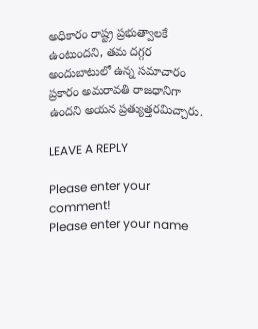అధికారం రాష్ట్ర ప్రభుత్వాలకే ఉంటుందని, తమ దగ్గర అందుబాటులో ఉన్న సమాచారం ప్రకారం అమరావతి రాజధానిగా ఉందని అయన ప్రత్యుత్తరమిచ్చారు.

LEAVE A REPLY

Please enter your comment!
Please enter your name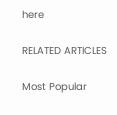here

RELATED ARTICLES

Most Popular